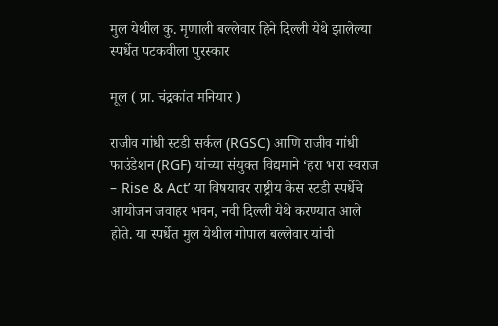मुल येथील कु. मृणाली बल्लेवार हिने दिल्ली येथे झालेल्या स्पर्धेत पटकवीला पुरस्कार

मूल ( प्रा. चंद्रकांत मनियार )

राजीव गांधी स्टडी सर्कल (RGSC) आणि राजीव गांधी फाउंडेशन (RGF) यांच्या संयुक्त विद्यमाने ‘हरा भरा स्वराज – Rise & Act’ या विषयावर राष्ट्रीय केस स्टडी स्पर्धेचे आयोजन जवाहर भवन, नवी दिल्ली येथे करण्यात आले होते. या स्पर्धेत मुल येथील गोपाल बल्लेवार यांची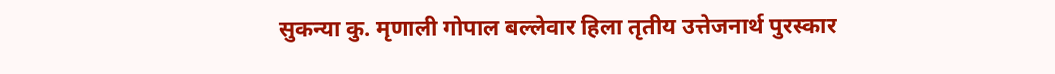सुकन्या कु. मृणाली गोपाल बल्लेवार हिला तृतीय उत्तेजनार्थ पुरस्कार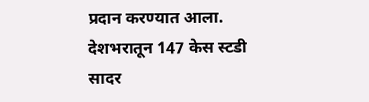प्रदान करण्यात आला. देशभरातून 147 केस स्टडी सादर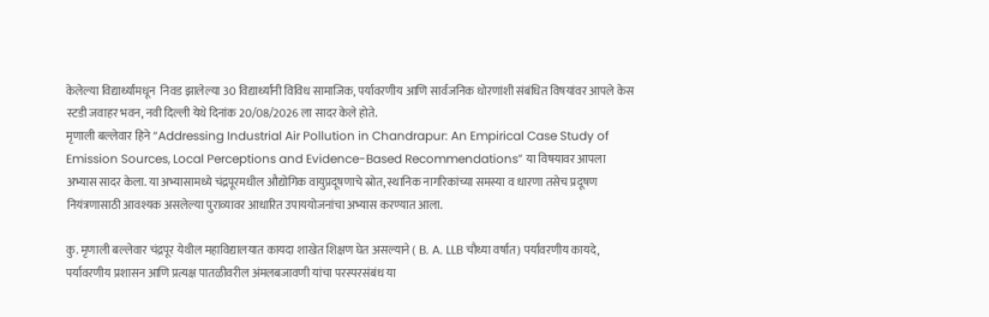केलेल्या विद्यार्थ्यांमधून  निवड झालेल्या 30 विद्यार्थ्यांनी विविध सामाजिक, पर्यावरणीय आणि सार्वजनिक धोरणांशी संबंधित विषयांवर आपले केस स्टडी जवाहर भवन, नवी दिल्ली येथे दिनांक 20/08/2026 ला सादर केले होते.
मृणाली बल्लेवार हिने “Addressing Industrial Air Pollution in Chandrapur: An Empirical Case Study of Emission Sources, Local Perceptions and Evidence-Based Recommendations” या विषयावर आपला अभ्यास सादर केला. या अभ्यासामध्ये चंद्रपूरमधील औद्योगिक वायुप्रदूषणाचे स्रोत, स्थानिक नागरिकांच्या समस्या व धारणा तसेच प्रदूषण नियंत्रणासाठी आवश्यक असलेल्या पुराव्यावर आधारित उपाययोजनांचा अभ्यास करण्यात आला.

कु. मृणाली बल्लेवार चंद्रपूर येथील महाविद्यालयात कायदा शाखेत शिक्षण घेत असल्याने ( B. A. LLB चौथ्या वर्षात) पर्यावरणीय कायदे, पर्यावरणीय प्रशासन आणि प्रत्यक्ष पातळीवरील अंमलबजावणी यांचा परस्परसंबंध या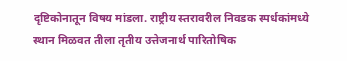दृष्टिकोनातून विषय मांडला. राष्ट्रीय स्तरावरील निवडक स्पर्धकांमध्ये स्थान मिळवत तीला तृतीय उत्तेजनार्थ पारितोषिक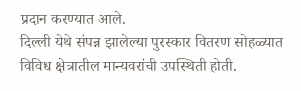प्रदान करण्यात आले.
दिल्ली येथे संपन्न झालेल्या पुरस्कार वितरण सोहळ्यात विविध क्षेत्रातील मान्यवरांची उपस्थिती होती.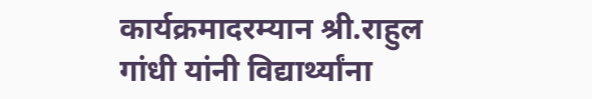कार्यक्रमादरम्यान श्री.राहुल गांधी यांनी विद्यार्थ्यांना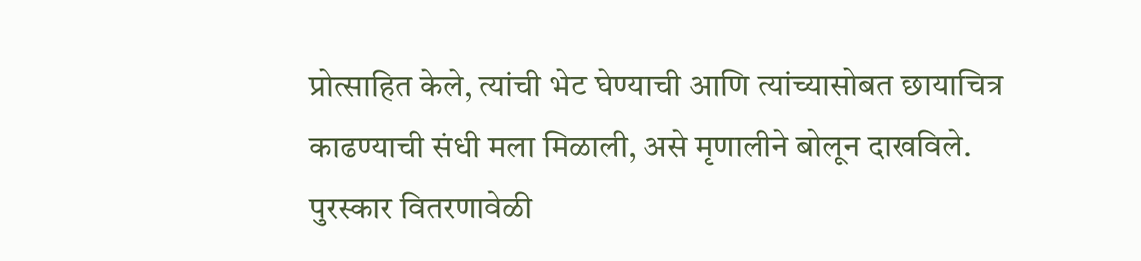प्रोत्साहित केले, त्यांची भेट घेण्याची आणि त्यांच्यासोबत छायाचित्र काढण्याची संधी मला मिळाली, असे मृणालीने बोलून दाखविले. पुरस्कार वितरणावेळी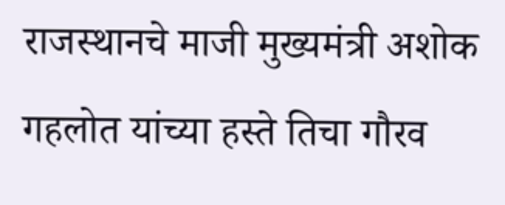राजस्थानचे माजी मुख्यमंत्री अशोक गहलोत यांच्या हस्ते तिचा गौरव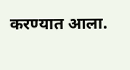करण्यात आला.